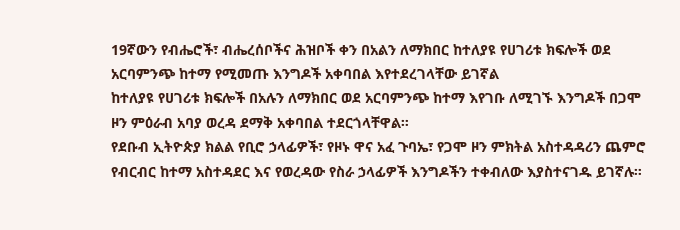19ኛውን የብሔሮች፣ ብሔረሰቦችና ሕዝቦች ቀን በአልን ለማክበር ከተለያዩ የሀገሪቱ ክፍሎች ወደ አርባምንጭ ከተማ የሚመጡ እንግዶች አቀባበል እየተደረገላቸው ይገኛል
ከተለያዩ የሀገሪቱ ክፍሎች በአሉን ለማክበር ወደ አርባምንጭ ከተማ እየገቡ ለሚገኙ እንግዶች በጋሞ ዞን ምዕራብ አባያ ወረዳ ደማቅ አቀባበል ተደርጎላቸዋል።
የደቡብ ኢትዮጵያ ክልል የቢሮ ኃላፊዎች፣ የዞኑ ዋና አፈ ጉባኤ፣ የጋሞ ዞን ምክትል አስተዳዳሪን ጨምሮ የብርብር ከተማ አስተዳደር እና የወረዳው የስራ ኃላፊዎች እንግዶችን ተቀብለው እያስተናገዱ ይገኛሉ።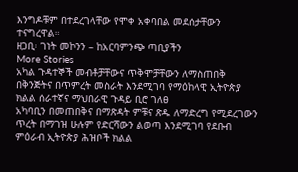እንግዶቹም በተደረገላቸው የሞቀ አቀባበል መደሰታቸውን ተናግረዋል።
ዘጋቢ፡ ገነት መኮንን – ከአርባምንጭ ጣቢያችን
More Stories
አካል ጉዳተኞች መብቶቻቸውና ጥቅሞቻቸውን ለማስጠበቅ በቅንጅትና በጥምረት መስራት እንደሚገባ የማዕከላዊ ኢትዮጵያ ክልል ሰራተኛና ማህበራዊ ጉዳይ ቢሮ ገለፀ
አካባቢን በመጠበቅና በማጽዳት ምቹና ጽዱ ለማድረግ የሚደረገውን ጥረት በማገዝ ሁሉም የድርሻውን ልወጣ እንደሚገባ የደቡብ ምዕራብ ኢትዮጵያ ሕዝቦች ክልል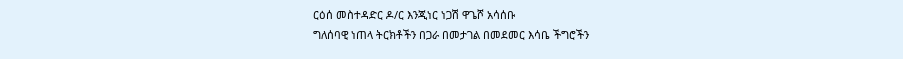ርዕሰ መስተዳድር ዶ/ር እንጂነር ነጋሽ ዋጌሾ አሳሰቡ
ግለሰባዊ ነጠላ ትርክቶችን በጋራ በመታገል በመደመር እሳቤ ችግሮችን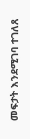መፍታት እንደሚገባ ተገለጸ